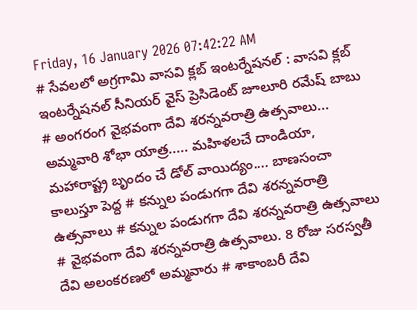Friday, 16 January 2026 07:42:22 AM
# సేవలలో అగ్రగామి వాసవి క్లబ్ ఇంటర్నేషనల్ : వాసవి క్లబ్ ఇంటర్నేషనల్ సీనియర్ వైస్ ప్రెసిడెంట్ జూలూరి రమేష్ బాబు # అంగరంగ వైభవంగా దేవి శరన్నవరాత్రి ఉత్సవాలు... అమ్మవారి శోభా యాత్ర..... మహిళలచే దాండియా, మహారాష్ట్ర బృందం చే డోల్ వాయిద్యం.... బాణసంచా కాలుస్తూ పెద్ద # కన్నుల పండుగగా దేవి శరన్నవరాత్రి ఉత్సవాలు # కన్నుల పండుగగా దేవి శరన్నవరాత్రి ఉత్సవాలు # వైభవంగా దేవి శరన్నవరాత్రి ఉత్సవాలు. 8 రోజు సరస్వతీ దేవి అలంకరణలో అమ్మవారు # శాకాంబరీ దేవి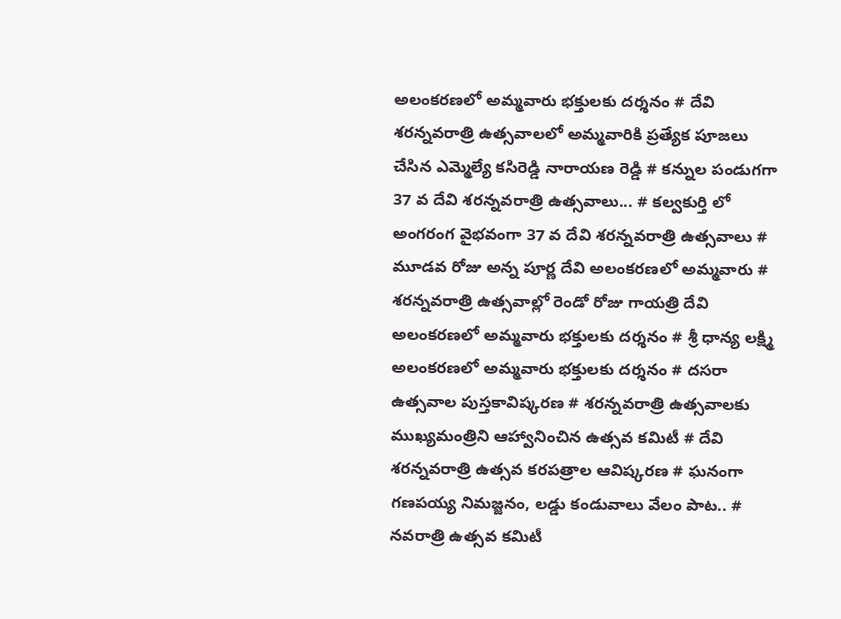అలంకరణలో అమ్మవారు భక్తులకు దర్శనం # దేవి శరన్నవరాత్రి ఉత్సవాలలో అమ్మవారికి ప్రత్యేక పూజలు చేసిన ఎమ్మెల్యే కసిరెడ్డి నారాయణ రెడ్డి # కన్నుల పండుగగా 37 వ దేవి శరన్నవరాత్రి ఉత్సవాలు... # కల్వకుర్తి లో అంగరంగ వైభవంగా 37 వ దేవి శరన్నవరాత్రి ఉత్సవాలు # మూడవ రోజు అన్న పూర్ణ దేవి అలంకరణలో అమ్మవారు # శరన్నవరాత్రి ఉత్సవాల్లో రెండో రోజు గాయత్రి దేవి అలంకరణలో అమ్మవారు భక్తులకు దర్శనం # శ్రీ ధాన్య లక్ష్మి అలంకరణలో అమ్మవారు భక్తులకు దర్శనం # దసరా ఉత్సవాల పుస్తకావిష్కరణ # శరన్నవరాత్రి ఉత్సవాలకు ముఖ్యమంత్రిని ఆహ్వానించిన ఉత్సవ కమిటీ # దేవి శరన్నవరాత్రి ఉత్సవ కరపత్రాల ఆవిష్కరణ # ఘనంగా గణపయ్య నిమజ్జనం, లడ్డు కండువాలు వేలం పాట.. # నవరాత్రి ఉత్సవ కమిటీ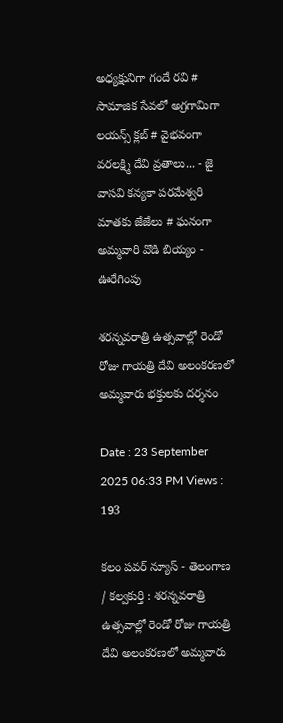అధ్యక్షునిగా గందే రవి # సామాజిక సేవలో అగ్రగామిగా లయన్స్ క్లబ్ # వైభవంగా వరలక్ష్మి దేవి వ్రతాలు... - జై వాసవి కన్యకా పరమేశ్వరి మాతకు జేజేలు # ఘనంగా అమ్మవారి వొడి బియ్యం - ఊరేగింపు

శరన్నవరాత్రి ఉత్సవాల్లో రెండో రోజు గాయత్రి దేవి అలంకరణలో అమ్మవారు భక్తులకు దర్శనం

Date : 23 September 2025 06:33 PM Views : 193

కలం పవర్ న్యూస్ - తెలంగాణ / కల్వకుర్తి : శరన్నవరాత్రి ఉత్సవాల్లో రెండో రోజు గాయత్రి దేవి అలంకరణలో అమ్మవారు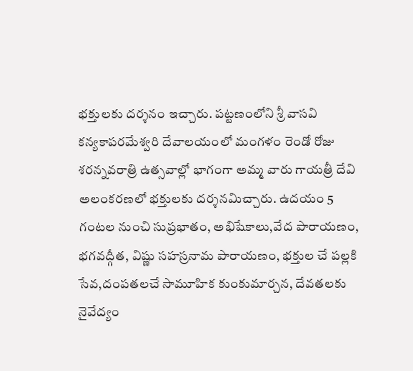భక్తులకు దర్శనం ఇచ్చారు. పట్టణంలోని శ్రీ వాసవి కన్యకాపరమేశ్వరి దేవాలయంలో మంగళం రెండో రోజు శరన్నవరాత్రి ఉత్సవాల్లో భాగంగా అమ్మ వారు గాయత్రీ దేవి అలంకరణలో భక్తులకు దర్శనమిచ్చారు. ఉదయం 5 గంటల నుంచి సుప్రభాతం, అభిషేకాలు,వేద పారాయణం, భగవద్గీత, విష్ణు సహస్రనామ పారాయణం, భక్తుల చే పల్లకి సేవ,దంపతలచే సామూహిక కుంకుమార్చన, దేవతలకు నైవేద్యం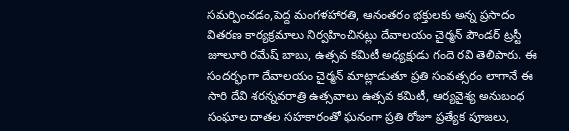సమర్పించడం,పెద్ద మంగళహారతి, ఆనంతరం భక్తులకు అన్న ప్రసాదం వితరణ కార్యక్రమాలు నిర్వహించినట్లు దేవాలయం చైర్మన్ పౌండర్ ట్రస్టీ జూలూరి రమేష్ బాబు, ఉత్సవ కమిటీ అధ్యక్షుడు గందె రవి తెలిపారు. ఈ సందర్భంగా దేవాలయం చైర్మన్ మాట్లాడుతూ ప్రతి సంవత్సరం లాగానే ఈ సారి దేవి శరన్నవరాత్రి ఉత్సవాలు ఉత్సవ కమిటీ, ఆర్యవైశ్య అనుబంధ సంఘాల దాతల సహకారంతో ఘనంగా ప్రతి రోజూ ప్రత్యేక పూజలు,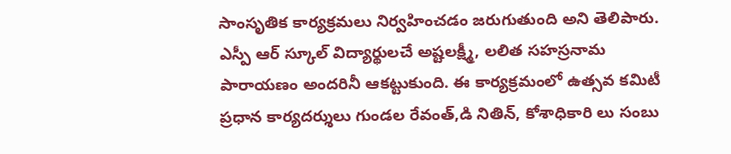సాంసృతిక కార్యక్రమలు నిర్వహించడం జరుగుతుంది అని తెలిపారు. ఎస్పీ ఆర్ స్కూల్ విద్యార్థులచే అష్టలక్ష్మీ, లలిత సహస్రనామ పారాయణం అందరినీ ఆకట్టుకుంది. ఈ కార్యక్రమంలో ఉత్సవ కమిటీ ప్రధాన కార్యదర్శులు గుండల రేవంత్,డి నితిన్, కోశాధికారి లు సంబు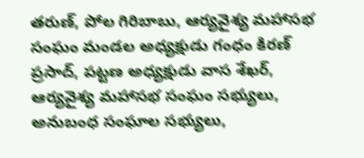తరుణ్, పోల గిరిబాబు, ఆర్యవైశ్య మహాసభ సంఘం మండల అధ్యక్షుడు గంధం కిరణ్ ప్రసాద్, పట్టణ అధ్యక్షుడు వాస శేఖర్, ఆర్యవైశ్య మహాసభ సంఘం సభ్యులు, అనుబంధ సంఘాల సభ్యులు,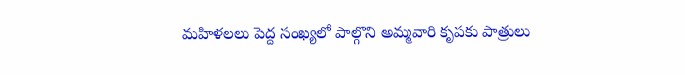మహిళలలు పెద్ద సంఖ్యలో పాల్గొని అమ్మవారి కృపకు పాత్రులు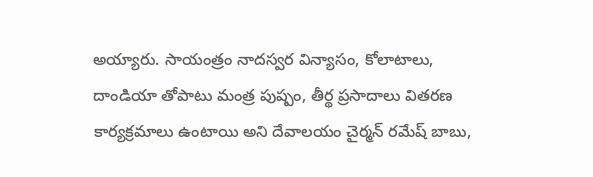అయ్యారు. సాయంత్రం నాదస్వర విన్యాసం, కోలాటాలు, దాండియా తోపాటు మంత్ర పుష్పం, తీర్థ ప్రసాదాలు వితరణ కార్యక్రమాలు ఉంటాయి అని దేవాలయం చైర్మన్ రమేష్ బాబు,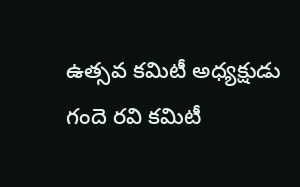ఉత్సవ కమిటీ అధ్యక్షుడు గందె రవి కమిటీ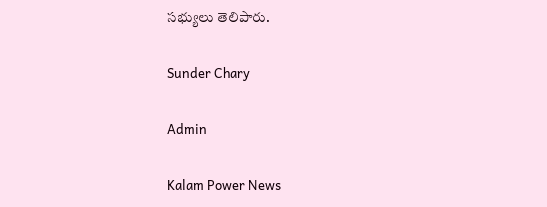సభ్యులు తెలిపారు.

Sunder Chary

Admin

Kalam Power News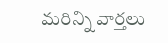మరిన్ని వార్తలు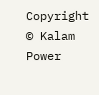Copyright © Kalam Power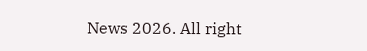News 2026. All right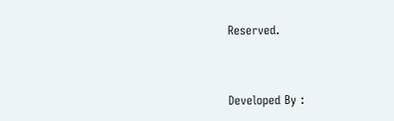Reserved.



Developed By :